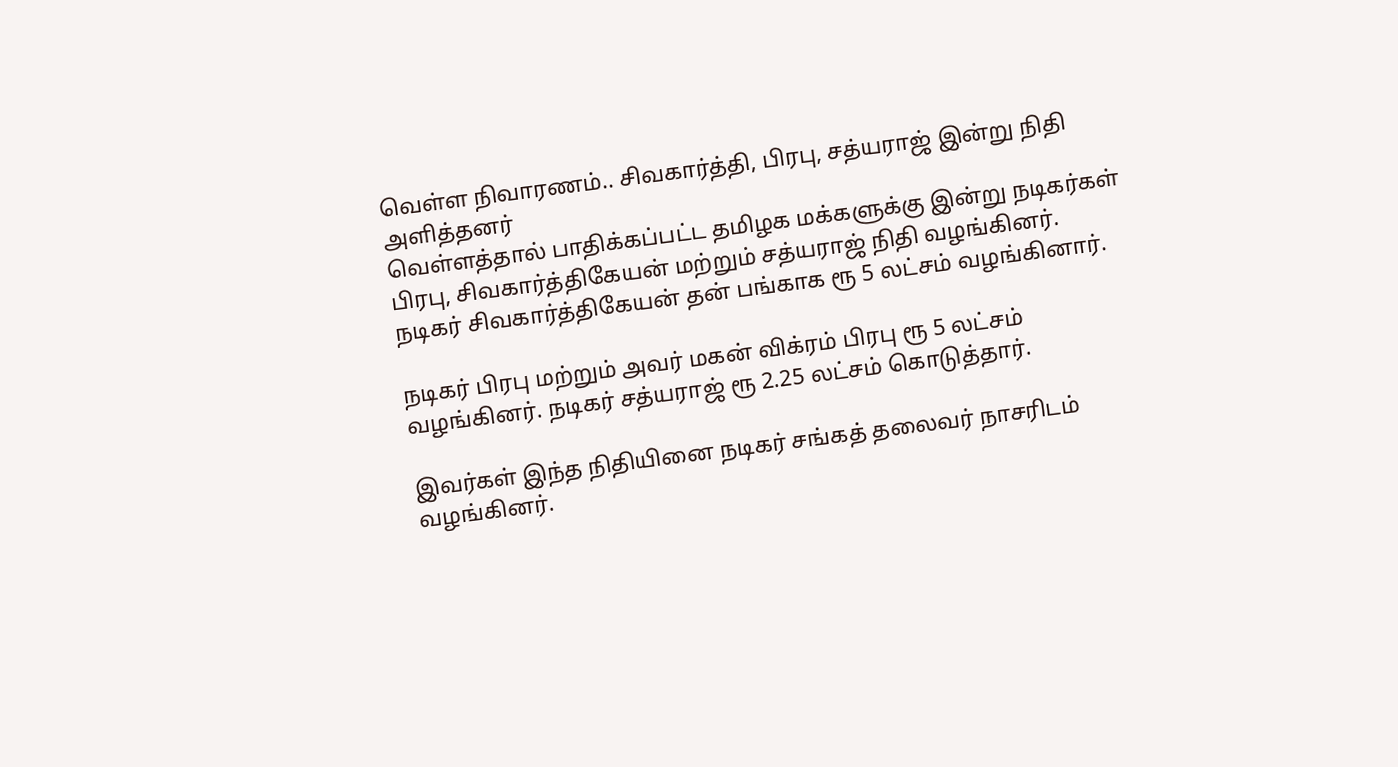வெள்ள நிவாரணம்.. சிவகார்த்தி, பிரபு, சத்யராஜ் இன்று நிதி அளித்தனர்
வெள்ளத்தால் பாதிக்கப்பட்ட தமிழக மக்களுக்கு இன்று நடிகர்கள் பிரபு, சிவகார்த்திகேயன் மற்றும் சத்யராஜ் நிதி வழங்கினர்.
நடிகர் சிவகார்த்திகேயன் தன் பங்காக ரூ 5 லட்சம் வழங்கினார்.

நடிகர் பிரபு மற்றும் அவர் மகன் விக்ரம் பிரபு ரூ 5 லட்சம் வழங்கினர். நடிகர் சத்யராஜ் ரூ 2.25 லட்சம் கொடுத்தார்.

இவர்கள் இந்த நிதியினை நடிகர் சங்கத் தலைவர் நாசரிடம் வழங்கினர்.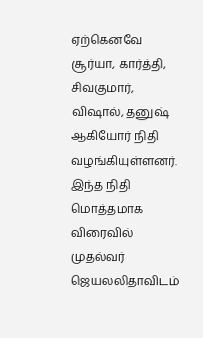ஏற்கெனவே சூர்யா, கார்த்தி, சிவகுமார், விஷால், தனுஷ் ஆகியோர் நிதி வழங்கியுள்ளனர்.
இந்த நிதி மொத்தமாக விரைவில் முதல்வர் ஜெயலலிதாவிடம்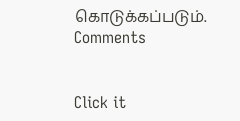கொடுக்கப்படும்.
Comments


Click it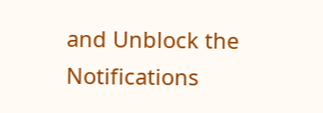and Unblock the Notifications